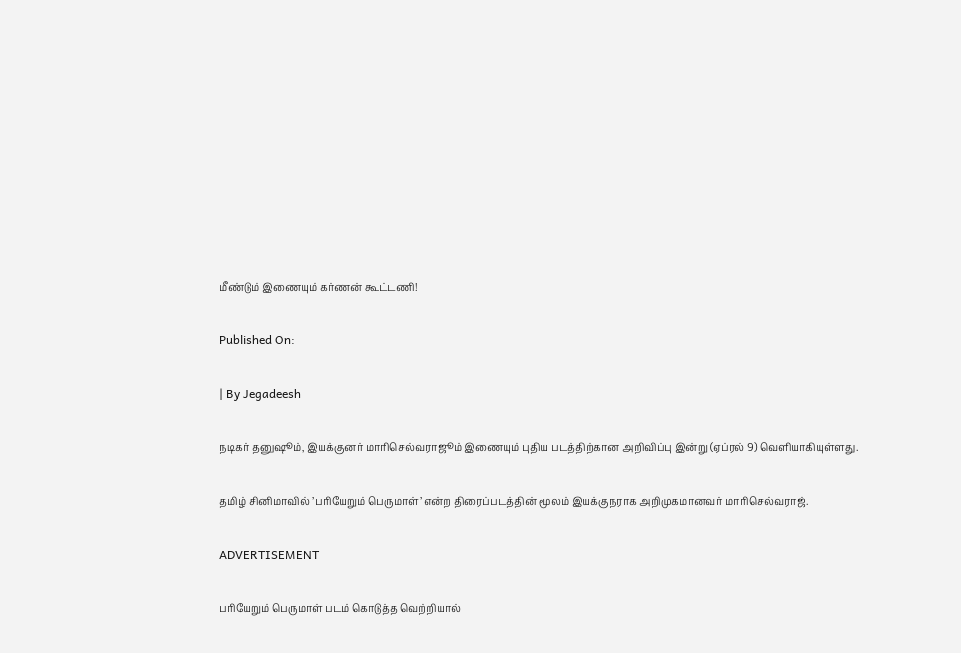மீண்டும் இணையும் கர்ணன் கூட்டணி!

Published On:

| By Jegadeesh

நடிகர் தனுஷூம், இயக்குனர் மாரிசெல்வராஜூம் இணையும் புதிய படத்திற்கான அறிவிப்பு இன்று (ஏப்ரல் 9) வெளியாகியுள்ளது.

தமிழ் சினிமாவில் ’பரியேறும் பெருமாள்’ என்ற திரைப்படத்தின் மூலம் இயக்குநராக அறிமுகமானவர் மாரிசெல்வராஜ்.

ADVERTISEMENT

பரியேறும் பெருமாள் படம் கொடுத்த வெற்றியால்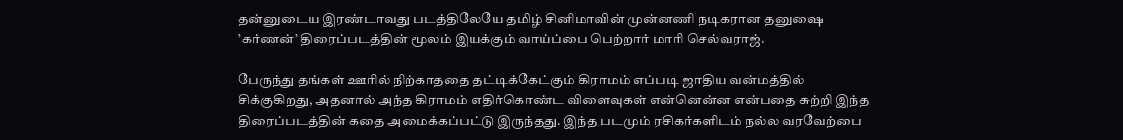தன்னுடைய இரண்டாவது படத்திலேயே தமிழ் சினிமாவின் முன்னணி நடிகரான தனுஷை ’கர்ணன்’ திரைப்படத்தின் மூலம் இயக்கும் வாய்ப்பை பெற்றார் மாரி செல்வராஜ்.

பேருந்து தங்கள் ஊரில் நிற்காததை தட்டிக்கேட்கும் கிராமம் எப்படி ஜாதிய வன்மத்தில் சிக்குகிறது, அதனால் அந்த கிராமம் எதிர்கொண்ட விளைவுகள் என்னென்ன என்பதை சுற்றி இந்த திரைப்படத்தின் கதை அமைக்கப்பட்டு இருந்தது. இந்த படமும் ரசிகர்களிடம் நல்ல வரவேற்பை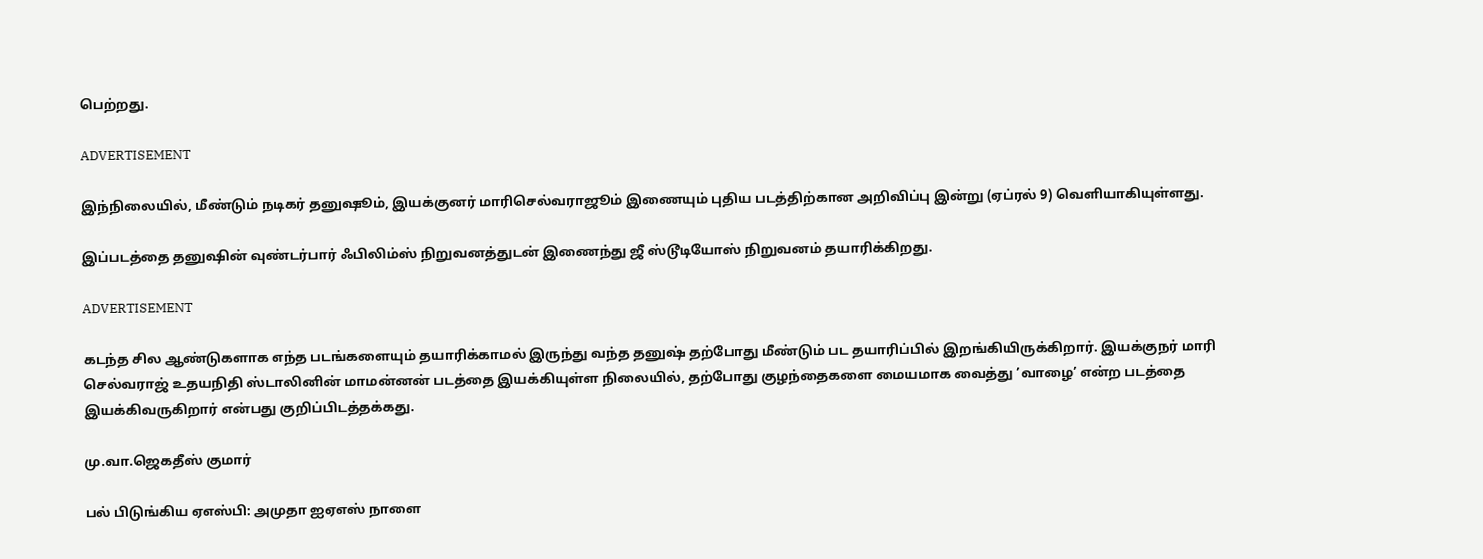பெற்றது.

ADVERTISEMENT

இந்நிலையில், மீண்டும் நடிகர் தனுஷூம், இயக்குனர் மாரிசெல்வராஜூம் இணையும் புதிய படத்திற்கான அறிவிப்பு இன்று (ஏப்ரல் 9) வெளியாகியுள்ளது.

இப்படத்தை தனுஷின் வுண்டர்பார் ஃபிலிம்ஸ் நிறுவனத்துடன் இணைந்து ஜீ ஸ்டூடியோஸ் நிறுவனம் தயாரிக்கிறது.

ADVERTISEMENT

கடந்த சில ஆண்டுகளாக எந்த படங்களையும் தயாரிக்காமல் இருந்து வந்த தனுஷ் தற்போது மீண்டும் பட தயாரிப்பில் இறங்கியிருக்கிறார். இயக்குநர் மாரி செல்வராஜ் உதயநிதி ஸ்டாலினின் மாமன்னன் படத்தை இயக்கியுள்ள நிலையில், தற்போது குழந்தைகளை மையமாக வைத்து ’வாழை’ என்ற படத்தை இயக்கிவருகிறார் என்பது குறிப்பிடத்தக்கது.

மு.வா.ஜெகதீஸ் குமார்

பல் பிடுங்கிய ஏஎஸ்பி: அமுதா ஐஏஎஸ் நாளை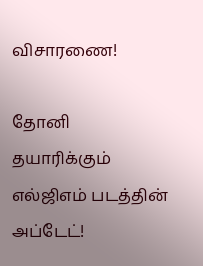விசாரணை!

தோனி தயாரிக்கும் எல்ஜிஎம் படத்தின் அப்டேட்!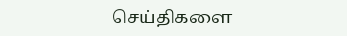செய்திகளை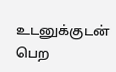உடனுக்குடன் பெற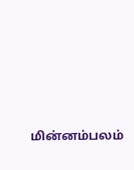மின்னம்பலம்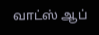வாட்ஸ் ஆப்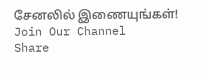சேனலில் இணையுங்கள்!
Join Our Channel
Share